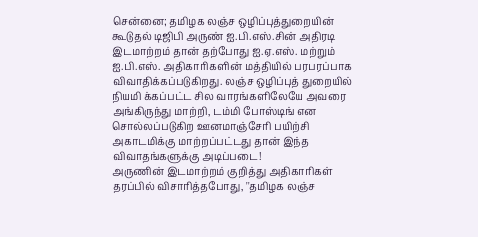சென்னை; தமிழக லஞ்ச ஒழிப்புத்துறையின் கூடுதல் டிஜிபி அருண் ஐ.பி.எஸ்.சின் அதிரடி இடமாற்றம் தான் தற்போது ஐ.ஏ.எஸ். மற்றும் ஐ.பி.எஸ். அதிகாரிகளின் மத்தியில் பரபரப்பாக விவாதிக்கப்படுகிறது. லஞ்ச ஒழிப்புத் துறையில் நியமி க்கப்பட்ட சில வாரங்களிலேயே அவரை அங்கிருந்து மாற்றி, டம்மி போஸ்டிங் என சொல்லப்படுகிற ஊனமாஞ்சேரி பயிற்சி அகாடமிக்கு மாற்றப்பட்டது தான் இந்த விவாதங்களுக்கு அடிப்படை!
அருணின் இடமாற்றம் குறித்து அதிகாரிகள் தரப்பில் விசாரித்தபோது, ''தமிழக லஞ்ச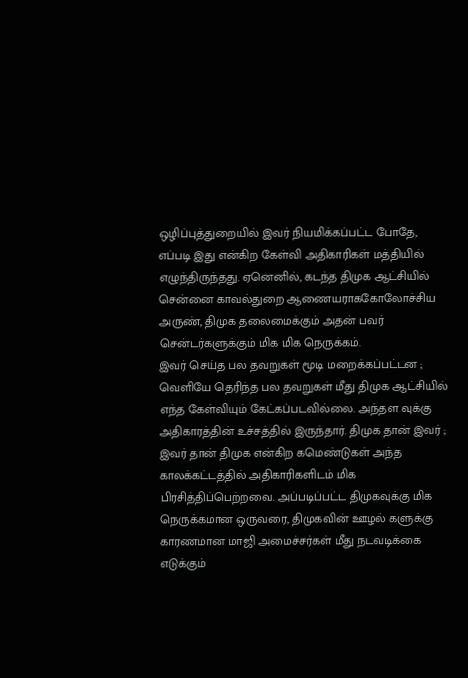ஒழிப்புத்துறையில் இவர் நியமிக்கப்பட்ட போதே, எப்படி இது என்கிற கேள்வி அதிகாரிகள் மத்தியில் எழுந்திருந்தது. ஏனெனில், கடந்த திமுக ஆட்சியில் சென்னை காவல்துறை ஆணையராககோலோச்சிய அருண், திமுக தலைமைக்கும் அதன் பவர் சென்டர்களுக்கும் மிக மிக நெருக்கம்.
இவர் செய்த பல தவறுகள் மூடி மறைக்கப்பட்டன ; வெளியே தெரிந்த பல தவறுகள் மீது திமுக ஆட்சியில் எந்த கேள்வியும் கேட்கப்படவில்லை. அந்தள வுக்கு அதிகாரத்தின் உச்சத்தில் இருந்தார். திமுக தான் இவர் ; இவர் தான் திமுக என்கிற கமெண்டுகள் அந்த காலக்கட்டத்தில் அதிகாரிகளிடம் மிக பிரசித்திப்பெற்றவை. அப்படிப்பட்ட திமுகவுக்கு மிக நெருக்கமான ஒருவரை, திமுகவின் ஊழல் களுக்கு காரணமான மாஜி அமைச்சர்கள் மீது நடவடிக்கை எடுக்கும்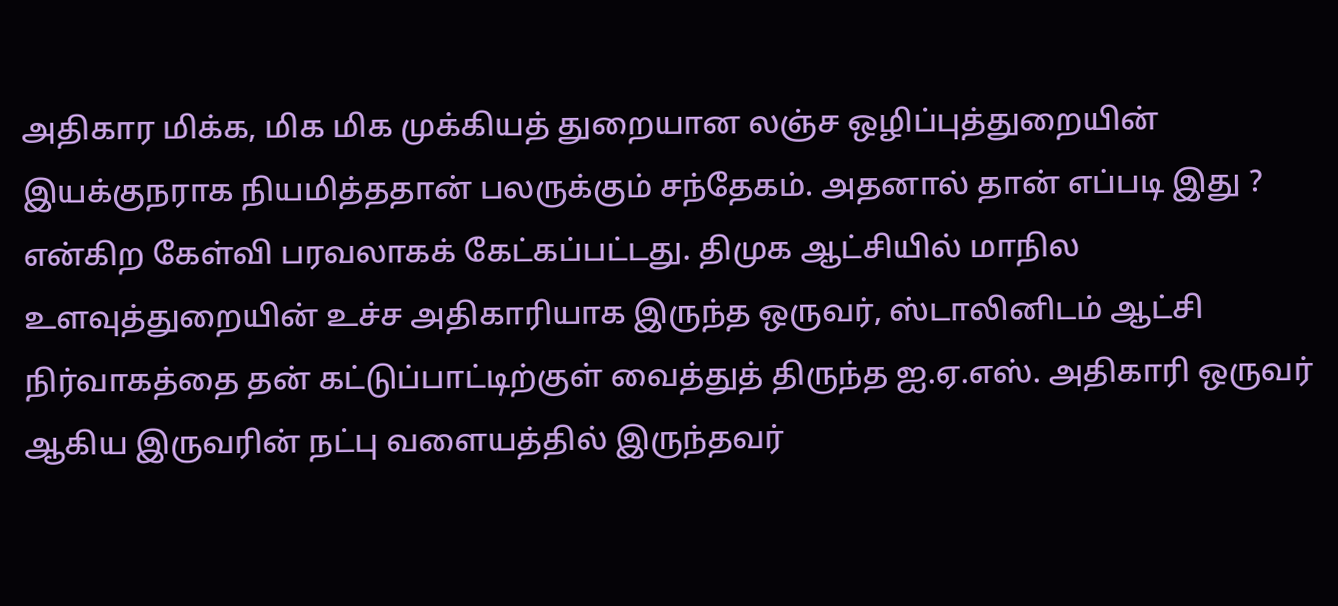அதிகார மிக்க, மிக மிக முக்கியத் துறையான லஞ்ச ஒழிப்புத்துறையின் இயக்குநராக நியமித்ததான் பலருக்கும் சந்தேகம். அதனால் தான் எப்படி இது ? என்கிற கேள்வி பரவலாகக் கேட்கப்பட்டது. திமுக ஆட்சியில் மாநில உளவுத்துறையின் உச்ச அதிகாரியாக இருந்த ஒருவர், ஸ்டாலினிடம் ஆட்சி நிர்வாகத்தை தன் கட்டுப்பாட்டிற்குள் வைத்துத் திருந்த ஐ.ஏ.எஸ். அதிகாரி ஒருவர் ஆகிய இருவரின் நட்பு வளையத்தில் இருந்தவர்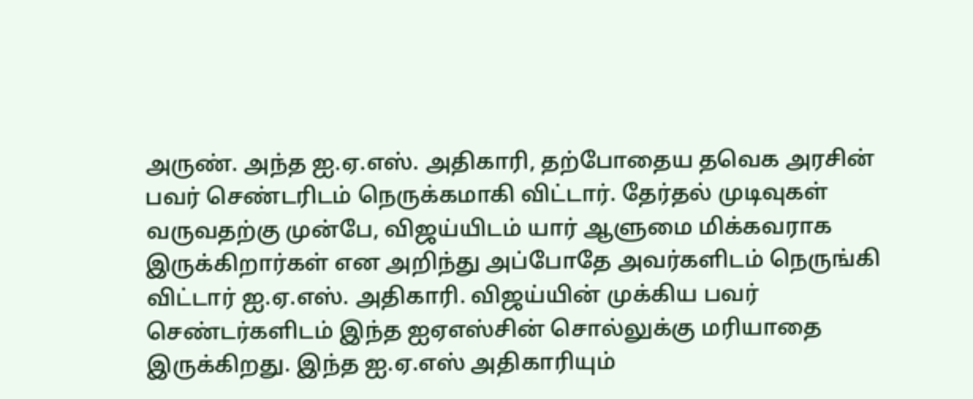அருண். அந்த ஐ.ஏ.எஸ். அதிகாரி, தற்போதைய தவெக அரசின் பவர் செண்டரிடம் நெருக்கமாகி விட்டார். தேர்தல் முடிவுகள் வருவதற்கு முன்பே, விஜய்யிடம் யார் ஆளுமை மிக்கவராக இருக்கிறார்கள் என அறிந்து அப்போதே அவர்களிடம் நெருங்கி விட்டார் ஐ.ஏ.எஸ். அதிகாரி. விஜய்யின் முக்கிய பவர் செண்டர்களிடம் இந்த ஐஏஎஸ்சின் சொல்லுக்கு மரியாதை இருக்கிறது. இந்த ஐ.ஏ.எஸ் அதிகாரியும்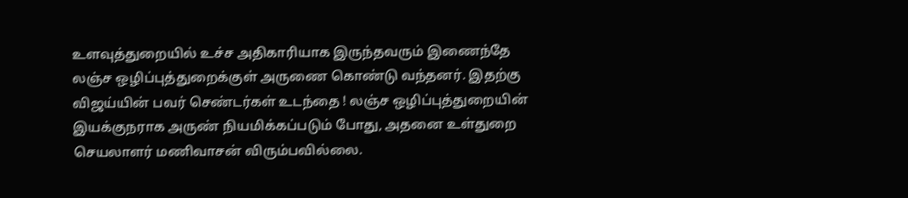உளவுத்துறையில் உச்ச அதிகாரியாக இருந்தவரும் இணைந்தே லஞ்ச ஒழிப்புத்துறைக்குள் அருணை கொண்டு வந்தனர். இதற்கு விஜய்யின் பவர் செண்டர்கள் உடந்தை ! லஞ்ச ஒழிப்புத்துறையின் இயக்குநராக அருண் நியமிக்கப்படும் போது, அதனை உள்துறை செயலாளர் மணிவாசன் விரும்பவில்லை.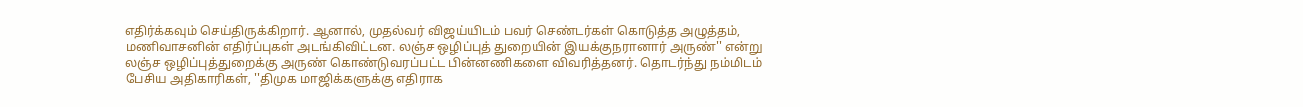எதிர்க்கவும் செய்திருக்கிறார். ஆனால், முதல்வர் விஜய்யிடம் பவர் செண்டர்கள் கொடுத்த அழுத்தம், மணிவாசனின் எதிர்ப்புகள் அடங்கிவிட்டன. லஞ்ச ஒழிப்புத் துறையின் இயக்குநரானார் அருண்'' என்று லஞ்ச ஒழிப்புத்துறைக்கு அருண் கொண்டுவரப்பட்ட பின்னணிகளை விவரித்தனர். தொடர்ந்து நம்மிடம் பேசிய அதிகாரிகள், ''திமுக மாஜிக்களுக்கு எதிராக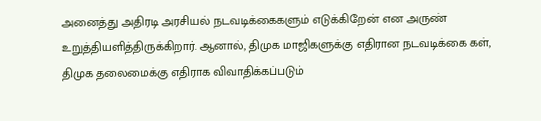அனைத்து அதிரடி அரசியல் நடவடிக்கைகளும் எடுக்கிறேன் என அருண் உறுத்தியளித்திருக்கிறார். ஆனால், திமுக மாஜிகளுக்கு எதிரான நடவடிக்கை கள், திமுக தலைமைக்கு எதிராக விவாதிக்கப்படும்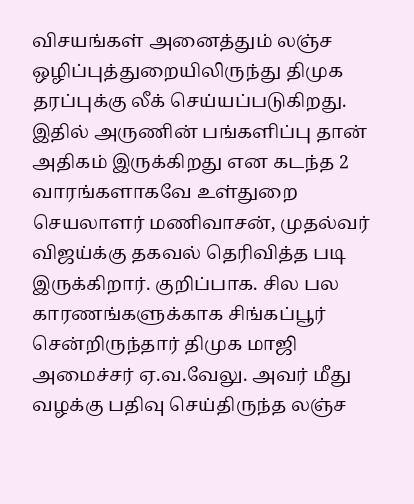விசயங்கள் அனைத்தும் லஞ்ச ஒழிப்புத்துறையிலிருந்து திமுக தரப்புக்கு லீக் செய்யப்படுகிறது. இதில் அருணின் பங்களிப்பு தான் அதிகம் இருக்கிறது என கடந்த 2 வாரங்களாகவே உள்துறை செயலாளர் மணிவாசன், முதல்வர் விஜய்க்கு தகவல் தெரிவித்த படி இருக்கிறார். குறிப்பாக. சில பல காரணங்களுக்காக சிங்கப்பூர் சென்றிருந்தார் திமுக மாஜி அமைச்சர் ஏ.வ.வேலு. அவர் மீது வழக்கு பதிவு செய்திருந்த லஞ்ச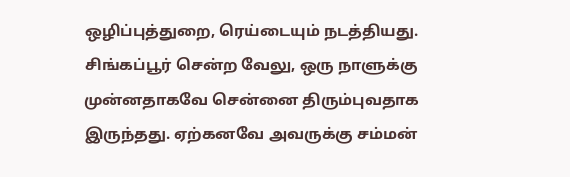ஒழிப்புத்துறை, ரெய்டையும் நடத்தியது. சிங்கப்பூர் சென்ற வேலு, ஒரு நாளுக்கு முன்னதாகவே சென்னை திரும்புவதாக இருந்தது. ஏற்கனவே அவருக்கு சம்மன்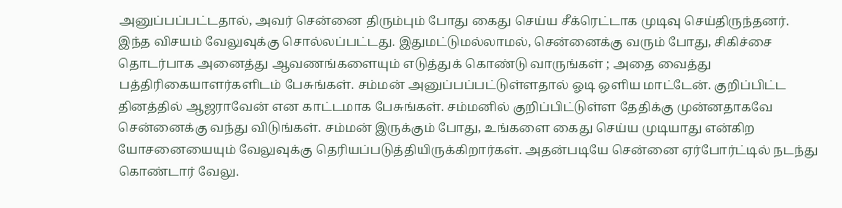அனுப்பப்பட்டதால், அவர் சென்னை திரும்பும் போது கைது செய்ய சீக்ரெட்டாக முடிவு செய்திருந்தனர். இந்த விசயம் வேலுவுக்கு சொல்லப்பட்டது. இதுமட்டுமல்லாமல், சென்னைக்கு வரும் போது, சிகிச்சை தொடர்பாக அனைத்து ஆவணங்களையும் எடுத்துக் கொண்டு வாருங்கள் ; அதை வைத்து பத்திரிகையாளர்களிடம் பேசுங்கள். சம்மன் அனுப்பப்பட்டுள்ளதால் ஓடி ஒளிய மாட்டேன். குறிப்பிட்ட தினத்தில் ஆஜராவேன் என காட்டமாக பேசுங்கள். சம்மனில் குறிப்பிட்டுள்ள தேதிக்கு முன்னதாகவே சென்னைக்கு வந்து விடுங்கள். சம்மன் இருக்கும் போது, உங்களை கைது செய்ய முடியாது என்கிற யோசனையையும் வேலுவுக்கு தெரியப்படுத்தியிருக்கிறார்கள். அதன்படியே சென்னை ஏர்போர்ட்டில் நடந்து கொண்டார் வேலு.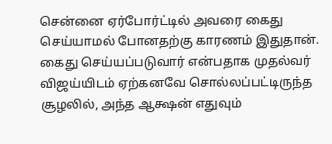சென்னை ஏர்போர்ட்டில் அவரை கைது செய்யாமல் போனதற்கு காரணம் இதுதான். கைது செய்யப்படுவார் என்பதாக முதல்வர் விஜய்யிடம் ஏற்கனவே சொல்லப்பட்டிருந்த சூழலில், அந்த ஆக்ஷன் எதுவும்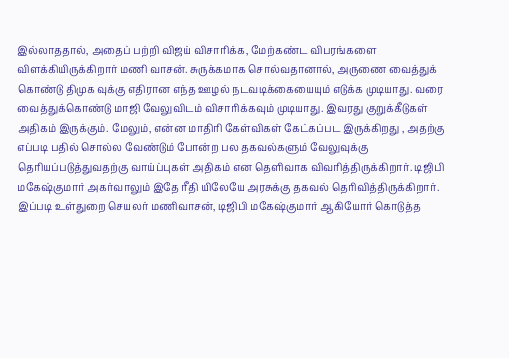இல்லாததால், அதைப் பற்றி விஜய் விசாரிக்க, மேற்கண்ட விபரங்களை விளக்கியிருக்கிறார் மணி வாசன். சுருக்கமாக சொல்வதானால், அருணை வைத்துக் கொண்டு திமுக வுக்கு எதிரான எந்த ஊழல் நடவடிக்கையையும் எடுக்க முடியாது. வரை வைத்துக்கொண்டு மாஜி வேலுவிடம் விசாரிக்கவும் முடியாது. இவரது குறுக்கீடுகள் அதிகம் இருக்கும். மேலும், என்ன மாதிரி கேள்விகள் கேட்கப்பட இருக்கிறது , அதற்கு எப்படி பதில் சொல்ல வேண்டும் போன்ற பல தகவல்களும் வேலுவுக்கு தெரியப்படுத்துவதற்கு வாய்ப்புகள் அதிகம் என தெளிவாக விவரித்திருக்கிறார். டிஜிபி மகேஷ்குமார் அகர்வாலும் இதே ரீதி யிலேயே அரசுக்கு தகவல் தெரிவித்திருக்கிறார். இப்படி உள்துறை செயலர் மணிவாசன், டிஜிபி மகேஷ்குமார் ஆகியோர் கொடுத்த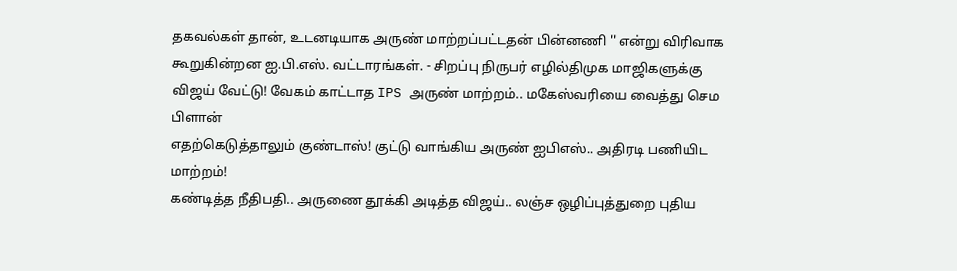தகவல்கள் தான், உடனடியாக அருண் மாற்றப்பட்டதன் பின்னணி '' என்று விரிவாக கூறுகின்றன ஐ.பி.எஸ். வட்டாரங்கள். - சிறப்பு நிருபர் எழில்திமுக மாஜிகளுக்கு விஜய் வேட்டு! வேகம் காட்டாத IPS அருண் மாற்றம்.. மகேஸ்வரியை வைத்து செம பிளான்
எதற்கெடுத்தாலும் குண்டாஸ்! குட்டு வாங்கிய அருண் ஐபிஎஸ்.. அதிரடி பணியிட மாற்றம்!
கண்டித்த நீதிபதி.. அருணை தூக்கி அடித்த விஜய்.. லஞ்ச ஒழிப்புத்துறை புதிய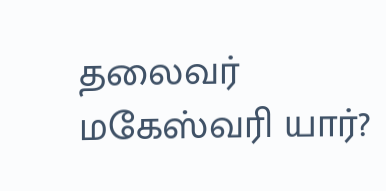தலைவர் மகேஸ்வரி யார்?